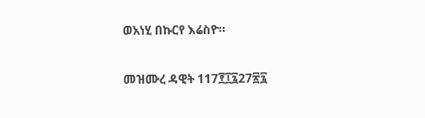ወአነሂ በኩርየ እሬስዮ።

መዝሙረ ዳዊት 117፻፲፯27፳፯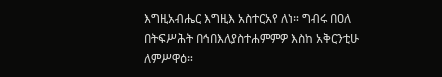እግዚአብሔር እግዚእ አስተርአየ ለነ። ግብሩ በዐለ በትፍሥሕት በኅበእለያስተሐምምዎ እስከ አቅርንቲሁ ለምሥዋዕ።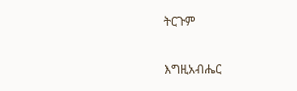ትርጉም

እግዚአብሔር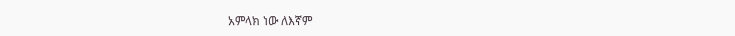አምላክ ነው ለእኛም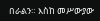በራልን። እስከ መሥውያው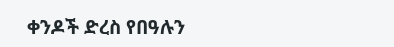ቀንዶች ድረስ የበዓሉን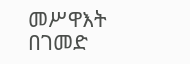መሥዋእት በገመድ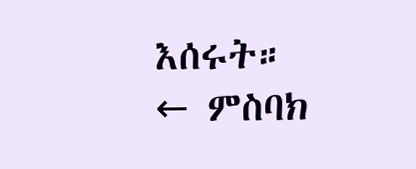እሰሩት።
← ምስባክ